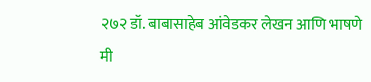२७२ डॉ. बाबासाहेब आंवेडकर लेखन आणि भाषणे
मी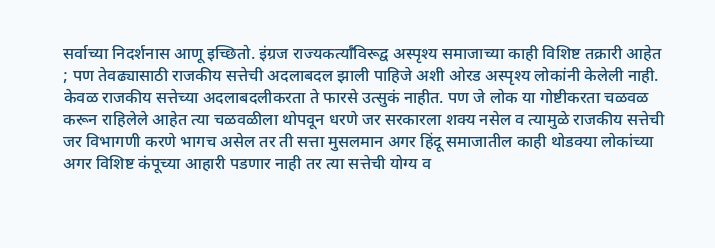सर्वाच्या निदर्शनास आणू इच्छितो. इंग्रज राज्यकर्त्याँविरूद्व अस्पृश्य समाजाच्या काही विशिष्ट तक्रारी आहेत ; पण तेवढ्यासाठी राजकीय सत्तेची अदलाबदल झाली पाहिजे अशी ओरड अस्पृश्य लोकांनी केलेली नाही. केवळ राजकीय सत्तेच्या अदलाबदलीकरता ते फारसे उत्सुकं नाहीत. पण जे लोक या गोष्टीकरता चळवळ करून राहिलेले आहेत त्या चळवळीला थोपवून धरणे जर सरकारला शक्य नसेल व त्यामुळे राजकीय सत्तेची जर विभागणी करणे भागच असेल तर ती सत्ता मुसलमान अगर हिंदू समाजातील काही थोडक्या लोकांच्या अगर विशिष्ट कंपूच्या आहारी पडणार नाही तर त्या सत्तेची योग्य व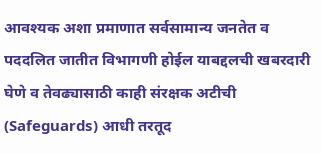आवश्यक अशा प्रमाणात सर्वसामान्य जनतेत व पददलित जातीत विभागणी होईल याबद्दलची खबरदारी घेणे व तेवढ्यासाठी काही संरक्षक अटीची (Safeguards) आधी तरतूद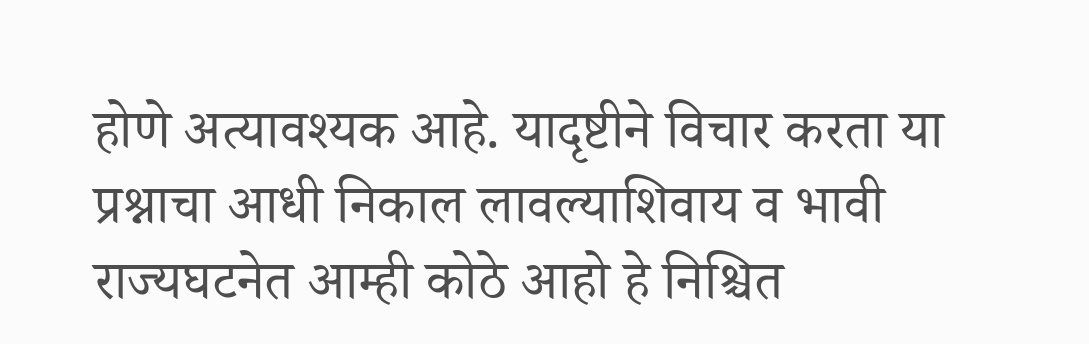होणे अत्यावश्यक आहे. यादृष्टीने विचार करता या प्रश्नाचा आधी निकाल लावल्याशिवाय व भावी राज्यघटनेत आम्ही कोठे आहो हे निश्चित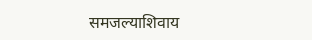समजल्याशिवाय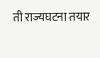ती राज्यघटना तयार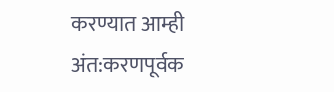करण्यात आम्ही अंत:करणपूर्वक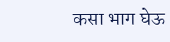कसा भाग घेऊ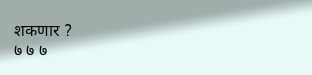शकणार ?
७ ७ ७